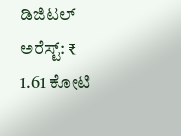ಡಿಜಿಟಲ್ ಅರೆಸ್ಟ್: ₹ 1.61 ಕೋಟಿ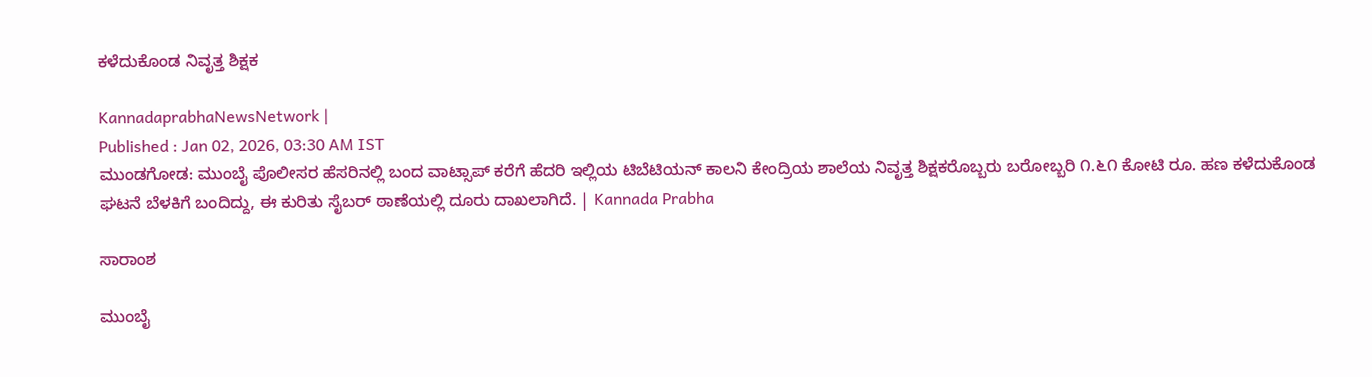ಕಳೆದುಕೊಂಡ ನಿವೃತ್ತ ಶಿಕ್ಷಕ

KannadaprabhaNewsNetwork |
Published : Jan 02, 2026, 03:30 AM IST
ಮುಂಡಗೋಡ: ಮುಂಬೈ ಪೊಲೀಸರ ಹೆಸರಿನಲ್ಲಿ ಬಂದ ವಾಟ್ಸಾಪ್ ಕರೆಗೆ ಹೆದರಿ ಇಲ್ಲಿಯ ಟಿಬೆಟಿಯನ್ ಕಾಲನಿ ಕೇಂದ್ರಿಯ ಶಾಲೆಯ ನಿವೃತ್ತ ಶಿಕ್ಷಕರೊಬ್ಬರು ಬರೋಬ್ಬರಿ ೧.೬೧ ಕೋಟಿ ರೂ. ಹಣ ಕಳೆದುಕೊಂಡ ಘಟನೆ ಬೆಳಕಿಗೆ ಬಂದಿದ್ದು, ಈ ಕುರಿತು ಸೈಬರ್ ಠಾಣೆಯಲ್ಲಿ ದೂರು ದಾಖಲಾಗಿದೆ. | Kannada Prabha

ಸಾರಾಂಶ

ಮುಂಬೈ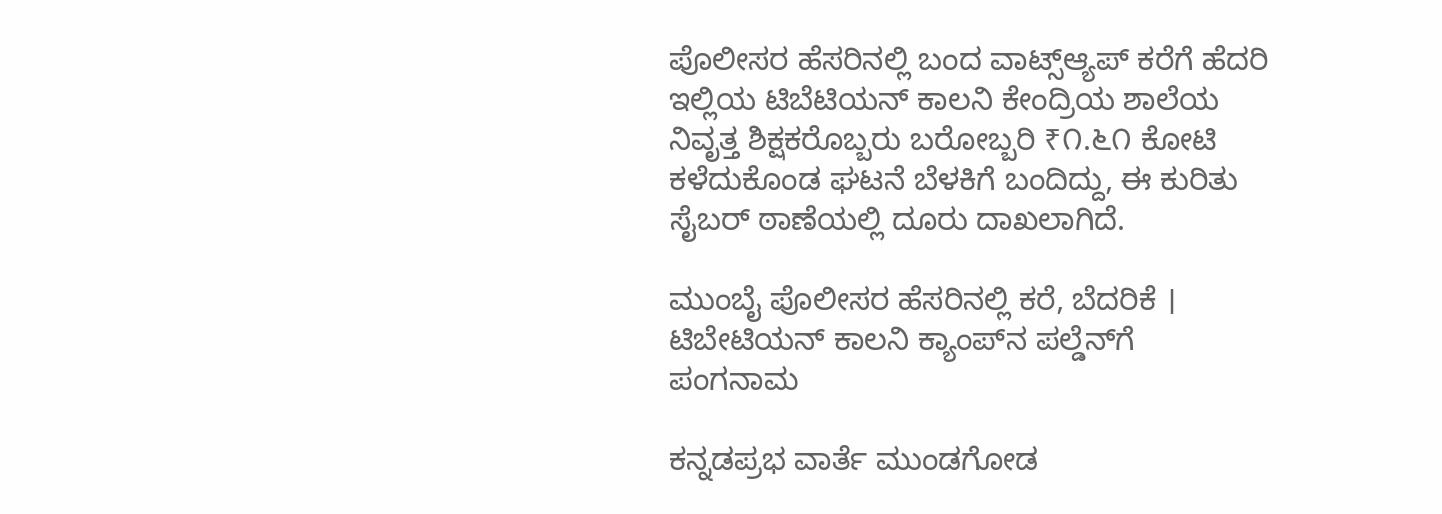ಪೊಲೀಸರ ಹೆಸರಿನಲ್ಲಿ ಬಂದ ವಾಟ್ಸ್‌ಆ್ಯಪ್‌ ಕರೆಗೆ ಹೆದರಿ ಇಲ್ಲಿಯ ಟಿಬೆಟಿಯನ್ ಕಾಲನಿ ಕೇಂದ್ರಿಯ ಶಾಲೆಯ ನಿವೃತ್ತ ಶಿಕ್ಷಕರೊಬ್ಬರು ಬರೋಬ್ಬರಿ ₹೧.೬೧ ಕೋಟಿ ಕಳೆದುಕೊಂಡ ಘಟನೆ ಬೆಳಕಿಗೆ ಬಂದಿದ್ದು, ಈ ಕುರಿತು ಸೈಬರ್ ಠಾಣೆಯಲ್ಲಿ ದೂರು ದಾಖಲಾಗಿದೆ.

ಮುಂಬೈ ಪೊಲೀಸರ ಹೆಸರಿನಲ್ಲಿ ಕರೆ, ಬೆದರಿಕೆ । ಟಿಬೇಟಿಯನ್ ಕಾಲನಿ ಕ್ಯಾಂಪ್‌ನ ಪಲ್ಡೆನ್‌ಗೆ ಪಂಗನಾಮ

ಕನ್ನಡಪ್ರಭ ವಾರ್ತೆ ಮುಂಡಗೋಡ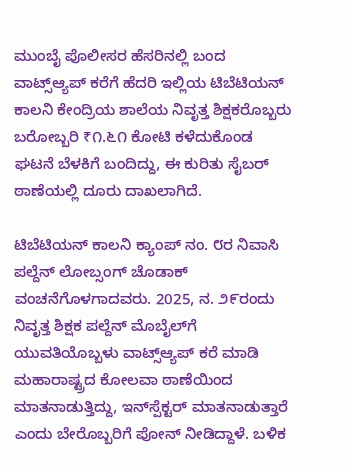ಮುಂಬೈ ಪೊಲೀಸರ ಹೆಸರಿನಲ್ಲಿ ಬಂದ ವಾಟ್ಸ್‌ಆ್ಯಪ್‌ ಕರೆಗೆ ಹೆದರಿ ಇಲ್ಲಿಯ ಟಿಬೆಟಿಯನ್ ಕಾಲನಿ ಕೇಂದ್ರಿಯ ಶಾಲೆಯ ನಿವೃತ್ತ ಶಿಕ್ಷಕರೊಬ್ಬರು ಬರೋಬ್ಬರಿ ₹೧.೬೧ ಕೋಟಿ ಕಳೆದುಕೊಂಡ ಘಟನೆ ಬೆಳಕಿಗೆ ಬಂದಿದ್ದು, ಈ ಕುರಿತು ಸೈಬರ್ ಠಾಣೆಯಲ್ಲಿ ದೂರು ದಾಖಲಾಗಿದೆ.

ಟಿಬೆಟಿಯನ್ ಕಾಲನಿ ಕ್ಯಾಂಪ್ ನಂ. ೮ರ ನಿವಾಸಿ ಪಲ್ದೆನ್ ಲೋಬ್ಸಂಗ್ ಚೊಡಾಕ್ ವಂಚನೆಗೊಳಗಾದವರು. 2025, ನ. ೨೯ರಂದು ನಿವೃತ್ತ ಶಿಕ್ಷಕ ಪಲ್ದೆನ್ ಮೊಬೈಲ್‌ಗೆ ಯುವತಿಯೊಬ್ಬಳು ವಾಟ್ಸ್‌ಆ್ಯಪ್‌ ಕರೆ ಮಾಡಿ ಮಹಾರಾಷ್ಟ್ರದ ಕೋಲವಾ ಠಾಣೆಯಿಂದ ಮಾತನಾಡುತ್ತಿದ್ದು, ಇನ್‌ಸ್ಪೆಕ್ಟರ್‌ ಮಾತನಾಡುತ್ತಾರೆ ಎಂದು ಬೇರೊಬ್ಬರಿಗೆ ಪೋನ್ ನೀಡಿದ್ದಾಳೆ. ಬಳಿಕ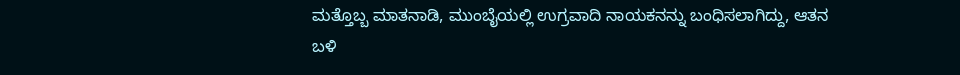ಮತ್ತೊಬ್ಬ ಮಾತನಾಡಿ, ಮುಂಬೈಯಲ್ಲಿ ಉಗ್ರವಾದಿ ನಾಯಕನನ್ನು ಬಂಧಿಸಲಾಗಿದ್ದು, ಆತನ ಬಳಿ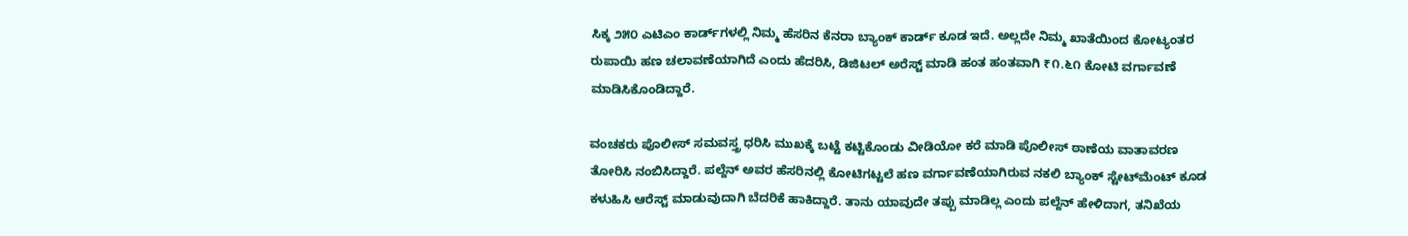ಸಿಕ್ಕ ೨೫೦ ಎಟಿಎಂ ಕಾರ್ಡ್‌ಗಳಲ್ಲಿ ನಿಮ್ಮ ಹೆಸರಿನ ಕೆನರಾ ಬ್ಯಾಂಕ್ ಕಾರ್ಡ್ ಕೂಡ ಇದೆ. ಅಲ್ಲದೇ ನಿಮ್ಮ ಖಾತೆಯಿಂದ ಕೋಟ್ಯಂತರ ರುಪಾಯಿ ಹಣ ಚಲಾವಣೆಯಾಗಿದೆ ಎಂದು ಹೆದರಿಸಿ, ಡಿಜಿಟಲ್ ಅರೆಸ್ಟ್ ಮಾಡಿ ಹಂತ ಹಂತವಾಗಿ ₹೧.೬೧ ಕೋಟಿ ವರ್ಗಾವಣೆ ಮಾಡಿಸಿಕೊಂಡಿದ್ದಾರೆ.

ವಂಚಕರು ಪೊಲೀಸ್ ಸಮವಸ್ತ್ರ ಧರಿಸಿ ಮುಖಕ್ಕೆ ಬಟ್ಟೆ ಕಟ್ಟಿಕೊಂಡು ವೀಡಿಯೋ ಕರೆ ಮಾಡಿ ಪೊಲೀಸ್ ಠಾಣೆಯ ವಾತಾವರಣ ತೋರಿಸಿ ನಂಬಿಸಿದ್ದಾರೆ. ಪಲ್ದೆನ್ ಅವರ ಹೆಸರಿನಲ್ಲಿ ಕೋಟಿಗಟ್ಟಲೆ ಹಣ ವರ್ಗಾವಣೆಯಾಗಿರುವ ನಕಲಿ ಬ್ಯಾಂಕ್ ಸ್ಟೇಟ್‌ಮೆಂಟ್ ಕೂಡ ಕಳುಹಿಸಿ ಆರೆಸ್ಟ್ ಮಾಡುವುದಾಗಿ ಬೆದರಿಕೆ ಹಾಕಿದ್ದಾರೆ. ತಾನು ಯಾವುದೇ ತಪ್ಪು ಮಾಡಿಲ್ಲ ಎಂದು ಪಲ್ದೆನ್ ಹೇಳಿದಾಗ, ತನಿಖೆಯ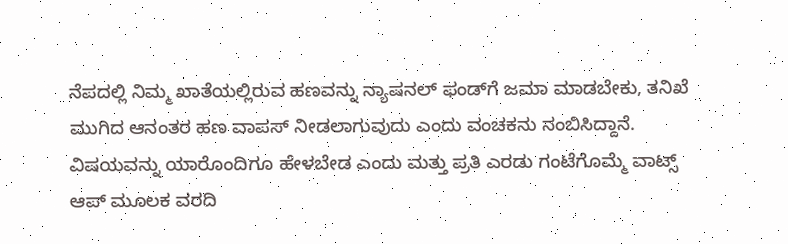ನೆಪದಲ್ಲಿ ನಿಮ್ಮ ಖಾತೆಯಲ್ಲಿರುವ ಹಣವನ್ನು ನ್ಯಾಷನಲ್ ಫಂಡ್‌ಗೆ ಜಮಾ ಮಾಡಬೇಕು, ತನಿಖೆ ಮುಗಿದ ಆನಂತರ ಹಣ ವಾಪಸ್ ನೀಡಲಾಗುವುದು ಎಂದು ವಂಚಕನು ನಂಬಿಸಿದ್ದಾನೆ. ವಿಷಯವನ್ನು ಯಾರೊಂದಿಗೂ ಹೇಳಬೇಡ ಎಂದು ಮತ್ತು ಪ್ರತಿ ಎರಡು ಗಂಟೆಗೊಮ್ಮೆ ವಾಟ್ಸ್ ಆಪ್ ಮೂಲಕ ವರದಿ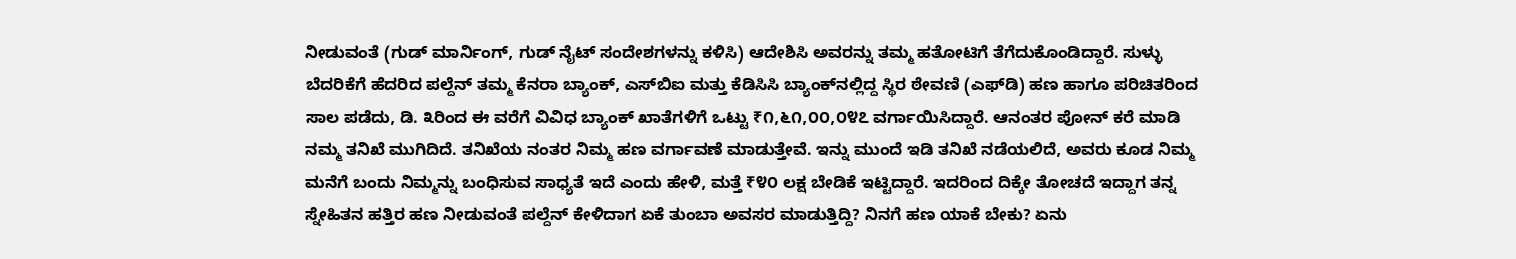ನೀಡುವಂತೆ (ಗುಡ್ ಮಾರ್ನಿಂಗ್, ಗುಡ್ ನೈಟ್ ಸಂದೇಶಗಳನ್ನು ಕಳಿಸಿ) ಆದೇಶಿಸಿ ಅವರನ್ನು ತಮ್ಮ ಹತೋಟಿಗೆ ತೆಗೆದುಕೊಂಡಿದ್ದಾರೆ. ಸುಳ್ಳು ಬೆದರಿಕೆಗೆ ಹೆದರಿದ ಪಲ್ದೆನ್ ತಮ್ಮ ಕೆನರಾ ಬ್ಯಾಂಕ್, ಎಸ್‌ಬಿಐ ಮತ್ತು ಕೆಡಿಸಿಸಿ ಬ್ಯಾಂಕ್‌ನಲ್ಲಿದ್ದ ಸ್ಥಿರ ಠೇವಣಿ (ಎಫ್‌ಡಿ) ಹಣ ಹಾಗೂ ಪರಿಚಿತರಿಂದ ಸಾಲ ಪಡೆದು, ಡಿ. ೩ರಿಂದ ಈ ವರೆಗೆ ವಿವಿಧ ಬ್ಯಾಂಕ್ ಖಾತೆಗಳಿಗೆ ಒಟ್ಟು ₹೧,೬೧,೦೦,೦೪೭ ವರ್ಗಾಯಿಸಿದ್ದಾರೆ. ಆನಂತರ ಪೋನ್ ಕರೆ ಮಾಡಿ ನಮ್ಮ ತನಿಖೆ ಮುಗಿದಿದೆ. ತನಿಖೆಯ ನಂತರ ನಿಮ್ಮ ಹಣ ವರ್ಗಾವಣೆ ಮಾಡುತ್ತೇವೆ. ಇನ್ನು ಮುಂದೆ ಇಡಿ ತನಿಖೆ ನಡೆಯಲಿದೆ, ಅವರು ಕೂಡ ನಿಮ್ಮ ಮನೆಗೆ ಬಂದು ನಿಮ್ಮನ್ನು ಬಂಧಿಸುವ ಸಾಧ್ಯತೆ ಇದೆ ಎಂದು ಹೇಳಿ, ಮತ್ತೆ ₹೪೦ ಲಕ್ಷ ಬೇಡಿಕೆ ಇಟ್ಟಿದ್ದಾರೆ. ಇದರಿಂದ ದಿಕ್ಕೇ ತೋಚದೆ ಇದ್ದಾಗ ತನ್ನ ಸ್ನೇಹಿತನ ಹತ್ತಿರ ಹಣ ನೀಡುವಂತೆ ಪಲ್ದೆನ್ ಕೇಳಿದಾಗ ಏಕೆ ತುಂಬಾ ಅವಸರ ಮಾಡುತ್ತಿದ್ದಿ? ನಿನಗೆ ಹಣ ಯಾಕೆ ಬೇಕು? ಏನು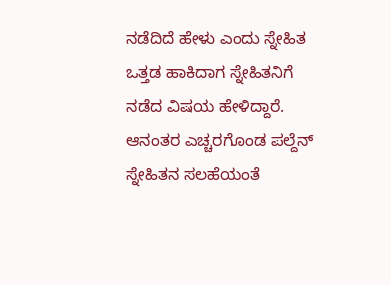ನಡೆದಿದೆ ಹೇಳು ಎಂದು ಸ್ನೇಹಿತ ಒತ್ತಡ ಹಾಕಿದಾಗ ಸ್ನೇಹಿತನಿಗೆ ನಡೆದ ವಿಷಯ ಹೇಳಿದ್ದಾರೆ. ಆನಂತರ ಎಚ್ಚರಗೊಂಡ ಪಲ್ದೆನ್ ಸ್ನೇಹಿತನ ಸಲಹೆಯಂತೆ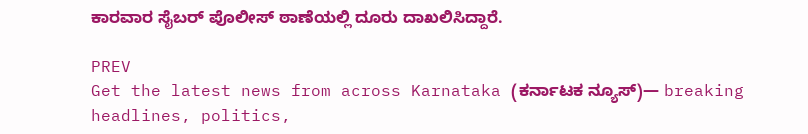ಕಾರವಾರ ಸೈಬರ್ ಪೊಲೀಸ್ ಠಾಣೆಯಲ್ಲಿ ದೂರು ದಾಖಲಿಸಿದ್ದಾರೆ.

PREV
Get the latest news from across Karnataka (ಕರ್ನಾಟಕ ನ್ಯೂಸ್)— breaking headlines, politics,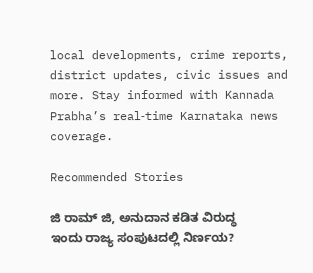local developments, crime reports, district updates, civic issues and more. Stay informed with Kannada Prabha’s real‑time Karnataka news coverage.

Recommended Stories

ಜಿ ರಾಮ್‌ ಜಿ, ಅನುದಾನ ಕಡಿತ ವಿರುದ್ಧ ಇಂದು ರಾಜ್ಯ ಸಂಪುಟದಲ್ಲಿ ನಿರ್ಣಯ?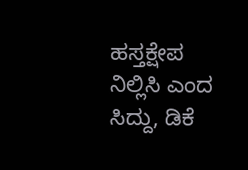ಹಸ್ತಕ್ಷೇಪ ನಿಲ್ಲಿಸಿ ಎಂದ ಸಿದ್ದು, ಡಿಕೆ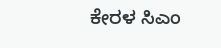ಕೇರಳ ಸಿಎಂ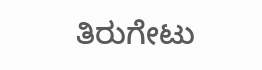ತಿರುಗೇಟು